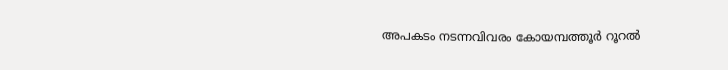അപകടം നടന്നവിവരം കോയമ്പത്തൂര്‍ റൂറല്‍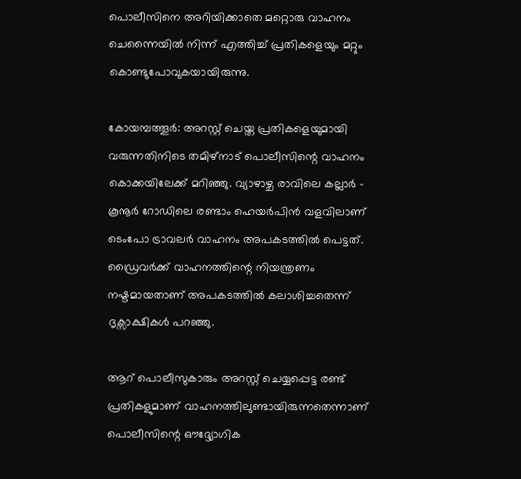പൊലീസിനെ അറിയിക്കാതെ മറ്റൊരു വാഹനം ചെന്നൈയില്‍ നിന്ന് എത്തിച്ച് പ്രതികളെയും മറ്റും കൊണ്ടുപോവുകയായിരുന്നു.

കോയമ്പത്തൂര്‍: അറസ്റ്റ് ചെയ്ത പ്രതികളെയുമായി വരുന്നതിനിടെ തമിഴ്‍നാട് പൊലീസിന്റെ വാഹനം കൊക്കയിലേക്ക് മറിഞ്ഞു. വ്യാഴാഴ്ച രാവിലെ കല്ലാര്‍ - കൂനൂര്‍ റോഡിലെ രണ്ടാം ഹെയര്‍പിന്‍ വളവിലാണ് ടെംപോ ട്രാവലര്‍ വാഹനം അപകടത്തില്‍ പെട്ടത്. ഡ്രൈവര്‍ക്ക് വാഹനത്തിന്റെ നിയന്ത്രണം നഷ്ടമായതാണ് അപകടത്തില്‍ കലാശിച്ചതെന്ന് ദൃക്സാക്ഷികള്‍ പറഞ്ഞു.

ആറ് പൊലീസുകാരും അറസ്റ്റ് ചെയ്യപ്പെട്ട രണ്ട് പ്രതികളുമാണ് വാഹനത്തിലുണ്ടായിരുന്നതെന്നാണ് പൊലീസിന്റെ ഔദ്ദ്യോഗിക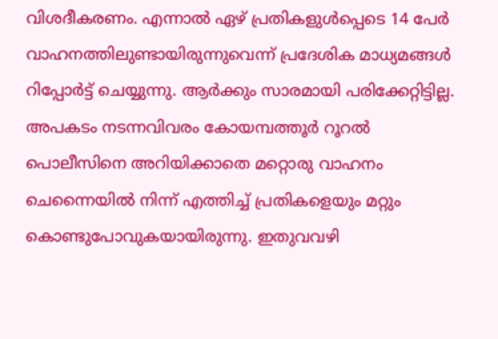വിശദീകരണം. എന്നാല്‍ ഏഴ് പ്രതികളുള്‍പ്പെടെ 14 പേര്‍ വാഹനത്തിലുണ്ടായിരുന്നുവെന്ന് പ്രദേശിക മാധ്യമങ്ങള്‍ റിപ്പോര്‍ട്ട് ചെയ്യുന്നു. ആര്‍ക്കും സാരമായി പരിക്കേറ്റിട്ടില്ല. അപകടം നടന്നവിവരം കോയമ്പത്തൂര്‍ റൂറല്‍ പൊലീസിനെ അറിയിക്കാതെ മറ്റൊരു വാഹനം ചെന്നൈയില്‍ നിന്ന് എത്തിച്ച് പ്രതികളെയും മറ്റും കൊണ്ടുപോവുകയായിരുന്നു. ഇതുവവഴി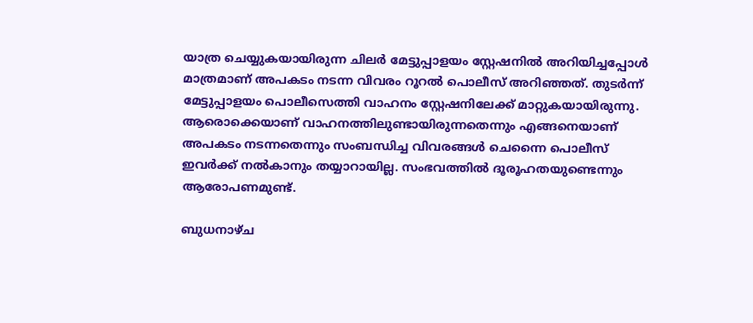യാത്ര ചെയ്യുകയായിരുന്ന ചിലര്‍ മേട്ടുപ്പാളയം സ്റ്റേഷനില്‍ അറിയിച്ചപ്പോള്‍ മാത്രമാണ് അപകടം നടന്ന വിവരം റൂറല്‍ പൊലീസ് അറിഞ്ഞത്. തുടര്‍ന്ന് മേട്ടുപ്പാളയം പൊലീസെത്തി വാഹനം സ്റ്റേഷനിലേക്ക് മാറ്റുകയായിരുന്നു. ആരൊക്കെയാണ് വാഹനത്തിലുണ്ടായിരുന്നതെന്നും എങ്ങനെയാണ് അപകടം നടന്നതെന്നും സംബന്ധിച്ച വിവരങ്ങള്‍ ചെന്നൈ പൊലീസ് ഇവര്‍ക്ക് നല്‍കാനും തയ്യാറായില്ല. സംഭവത്തില്‍ ദൂരൂഹതയുണ്ടെന്നും ആരോപണമുണ്ട്.

ബുധനാഴ്ച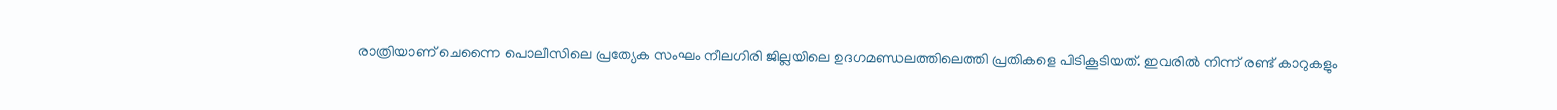രാത്രിയാണ് ചെന്നൈ പൊലീസിലെ പ്രത്യേക സംഘം നീലഗിരി ജില്ലയിലെ ഉദഗമണ്ഡലത്തിലെത്തി പ്രതികളെ പിടികൂടിയത്. ഇവരില്‍ നിന്ന് രണ്ട് കാറുകളും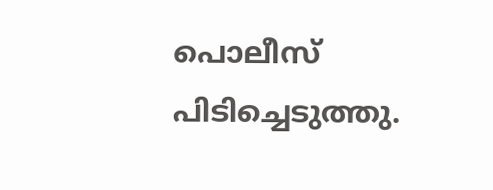പൊലീസ് പിടിച്ചെടുത്തു.